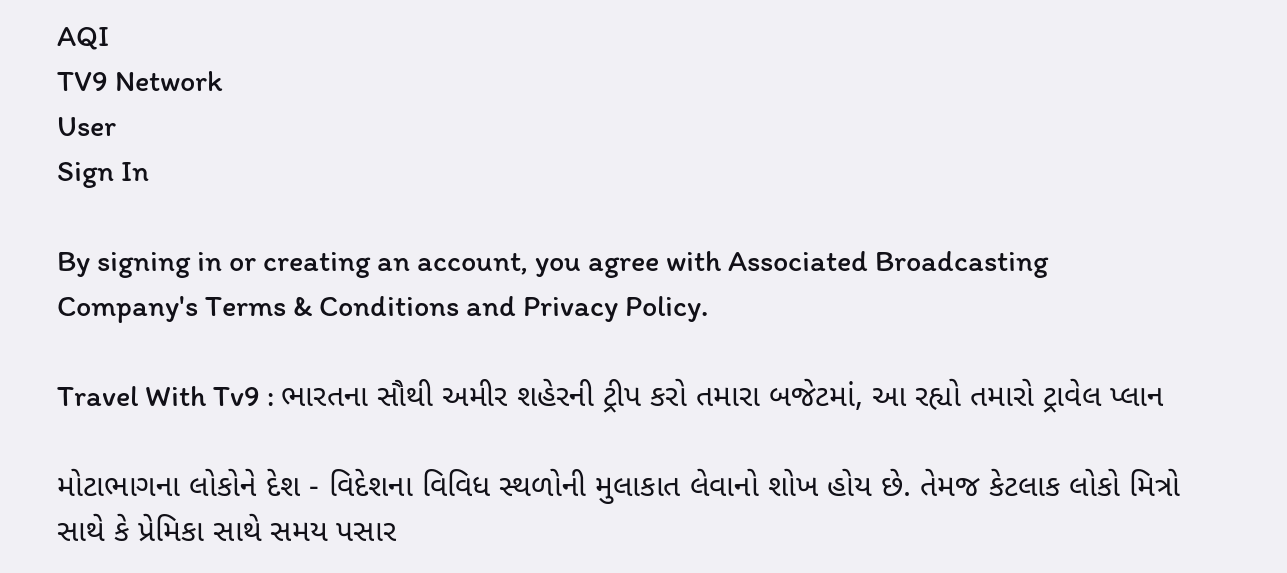AQI
TV9 Network
User
Sign In

By signing in or creating an account, you agree with Associated Broadcasting Company's Terms & Conditions and Privacy Policy.

Travel With Tv9 : ભારતના સૌથી અમીર શહેરની ટ્રીપ કરો તમારા બજેટમાં, આ રહ્યો તમારો ટ્રાવેલ પ્લાન

મોટાભાગના લોકોને દેશ - વિદેશના વિવિધ સ્થળોની મુલાકાત લેવાનો શોખ હોય છે. તેમજ કેટલાક લોકો મિત્રો સાથે કે પ્રેમિકા સાથે સમય પસાર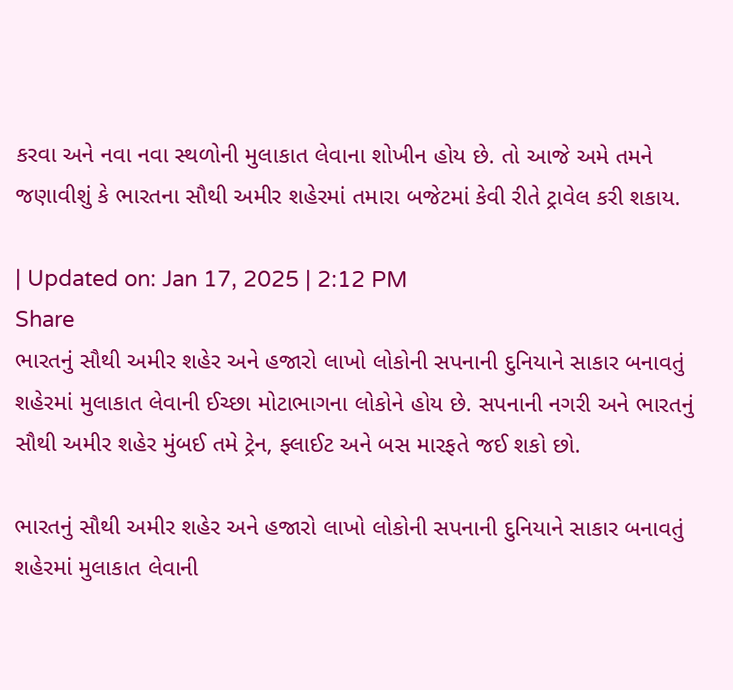કરવા અને નવા નવા સ્થળોની મુલાકાત લેવાના શોખીન હોય છે. તો આજે અમે તમને જણાવીશું કે ભારતના સૌથી અમીર શહેરમાં તમારા બજેટમાં કેવી રીતે ટ્રાવેલ કરી શકાય.

| Updated on: Jan 17, 2025 | 2:12 PM
Share
ભારતનું સૌથી અમીર શહેર અને હજારો લાખો લોકોની સપનાની દુનિયાને સાકાર બનાવતું શહેરમાં મુલાકાત લેવાની ઈચ્છા મોટાભાગના લોકોને હોય છે. સપનાની નગરી અને ભારતનું સૌથી અમીર શહેર મુંબઈ તમે ટ્રેન, ફ્લાઈટ અને બસ મારફતે જઈ શકો છો.

ભારતનું સૌથી અમીર શહેર અને હજારો લાખો લોકોની સપનાની દુનિયાને સાકાર બનાવતું શહેરમાં મુલાકાત લેવાની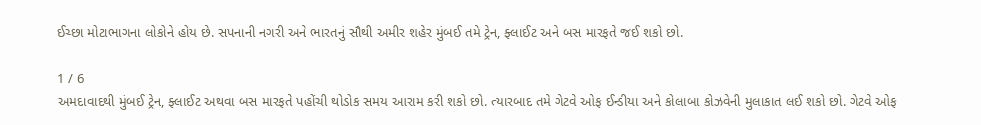ઈચ્છા મોટાભાગના લોકોને હોય છે. સપનાની નગરી અને ભારતનું સૌથી અમીર શહેર મુંબઈ તમે ટ્રેન, ફ્લાઈટ અને બસ મારફતે જઈ શકો છો.

1 / 6
અમદાવાદથી મુંબઈ ટ્રેન, ફ્લાઈટ અથવા બસ મારફતે પહોંચી થોડોક સમય આરામ કરી શકો છો. ત્યારબાદ તમે ગેટવે ઓફ ઈન્ડીયા અને કોલાબા કોઝવેની મુલાકાત લઈ શકો છો. ગેટવે ઓફ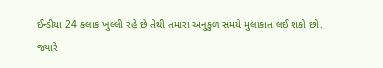ઈન્ડીયા 24 કલાક ખુલ્લી રહે છે તેથી તમારા અનુકુળ સમયે મુલાકાત લઈ શકો છો. જ્યારે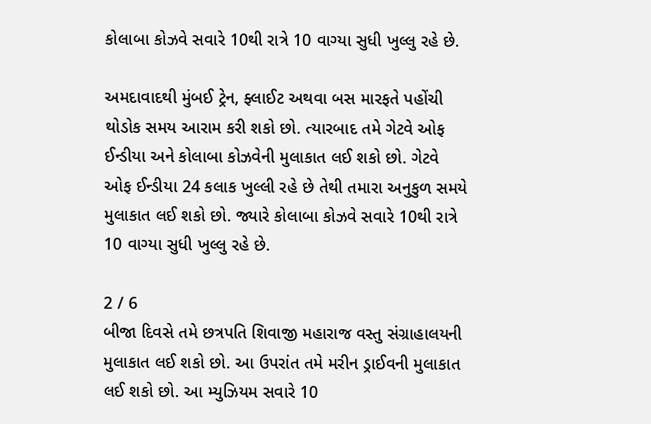કોલાબા કોઝવે સવારે 10થી રાત્રે 10 વાગ્યા સુધી ખુલ્લુ રહે છે.

અમદાવાદથી મુંબઈ ટ્રેન, ફ્લાઈટ અથવા બસ મારફતે પહોંચી થોડોક સમય આરામ કરી શકો છો. ત્યારબાદ તમે ગેટવે ઓફ ઈન્ડીયા અને કોલાબા કોઝવેની મુલાકાત લઈ શકો છો. ગેટવે ઓફ ઈન્ડીયા 24 કલાક ખુલ્લી રહે છે તેથી તમારા અનુકુળ સમયે મુલાકાત લઈ શકો છો. જ્યારે કોલાબા કોઝવે સવારે 10થી રાત્રે 10 વાગ્યા સુધી ખુલ્લુ રહે છે.

2 / 6
બીજા દિવસે તમે છત્રપતિ શિવાજી મહારાજ વસ્તુ સંગ્રાહાલયની મુલાકાત લઈ શકો છો. આ ઉપરાંત તમે મરીન ડ્રાઈવની મુલાકાત લઈ શકો છો. આ મ્યુઝિયમ સવારે 10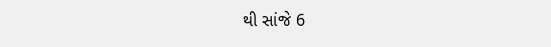થી સાંજે 6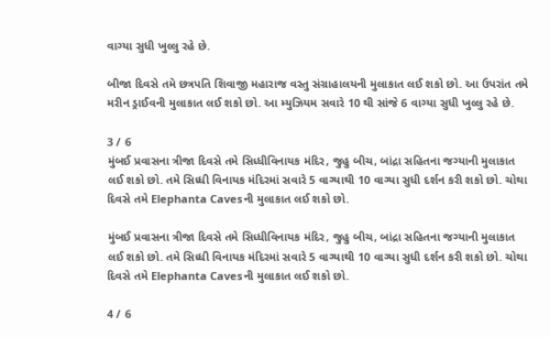વાગ્યા સુધી ખુલ્લુ રહે છે.

બીજા દિવસે તમે છત્રપતિ શિવાજી મહારાજ વસ્તુ સંગ્રાહાલયની મુલાકાત લઈ શકો છો. આ ઉપરાંત તમે મરીન ડ્રાઈવની મુલાકાત લઈ શકો છો. આ મ્યુઝિયમ સવારે 10 થી સાંજે 6 વાગ્યા સુધી ખુલ્લુ રહે છે.

3 / 6
મુંબઈ પ્રવાસના ત્રીજા દિવસે તમે સિધ્ધીવિનાયક મંદિર, જુહુ બીચ, બાંદ્રા સહિતના જગ્યાની મુલાકાત લઈ શકો છો. તમે સિધ્ધી વિનાયક મંદિરમાં સવારે 5 વાગ્યાથી 10 વાગ્યા સુધી દર્શન કરી શકો છો. ચોથા દિવસે તમે Elephanta Cavesની મુલાકાત લઈ શકો છો.

મુંબઈ પ્રવાસના ત્રીજા દિવસે તમે સિધ્ધીવિનાયક મંદિર, જુહુ બીચ, બાંદ્રા સહિતના જગ્યાની મુલાકાત લઈ શકો છો. તમે સિધ્ધી વિનાયક મંદિરમાં સવારે 5 વાગ્યાથી 10 વાગ્યા સુધી દર્શન કરી શકો છો. ચોથા દિવસે તમે Elephanta Cavesની મુલાકાત લઈ શકો છો.

4 / 6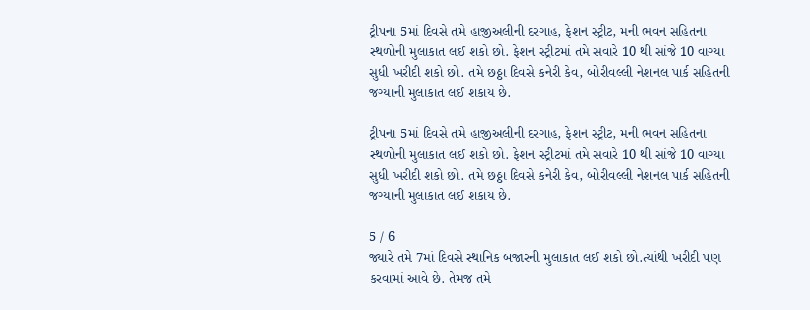ટ્રીપના 5માં દિવસે તમે હાજીઅલીની દરગાહ, ફેશન સ્ટ્રીટ, મની ભવન સહિતના સ્થળોની મુલાકાત લઈ શકો છો. ફેશન સ્ટ્રીટમાં તમે સવારે 10 થી સાંજે 10 વાગ્યા સુધી ખરીદી શકો છો. તમે છઠ્ઠા દિવસે કનેરી કેવ, બોરીવલ્લી નેશનલ પાર્ક સહિતની જગ્યાની મુલાકાત લઈ શકાય છે.

ટ્રીપના 5માં દિવસે તમે હાજીઅલીની દરગાહ, ફેશન સ્ટ્રીટ, મની ભવન સહિતના સ્થળોની મુલાકાત લઈ શકો છો. ફેશન સ્ટ્રીટમાં તમે સવારે 10 થી સાંજે 10 વાગ્યા સુધી ખરીદી શકો છો. તમે છઠ્ઠા દિવસે કનેરી કેવ, બોરીવલ્લી નેશનલ પાર્ક સહિતની જગ્યાની મુલાકાત લઈ શકાય છે.

5 / 6
જ્યારે તમે 7માં દિવસે સ્થાનિક બજારની મુલાકાત લઈ શકો છો.ત્યાંથી ખરીદી પણ કરવામાં આવે છે. તેમજ તમે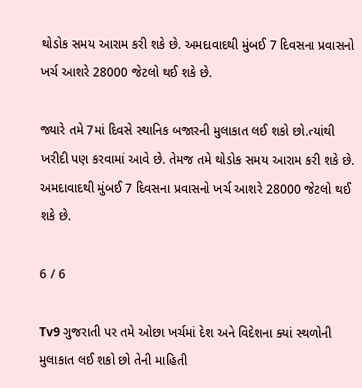થોડોક સમય આરામ કરી શકે છે. અમદાવાદથી મુંબઈ 7 દિવસના પ્રવાસનો ખર્ચ આશરે 28000 જેટલો થઈ શકે છે.

જ્યારે તમે 7માં દિવસે સ્થાનિક બજારની મુલાકાત લઈ શકો છો.ત્યાંથી ખરીદી પણ કરવામાં આવે છે. તેમજ તમે થોડોક સમય આરામ કરી શકે છે. અમદાવાદથી મુંબઈ 7 દિવસના પ્રવાસનો ખર્ચ આશરે 28000 જેટલો થઈ શકે છે.

6 / 6

Tv9 ગુજરાતી પર તમે ઓછા ખર્ચમાં દેશ અને વિદેશના ક્યાં સ્થળોની મુલાકાત લઈ શકો છો તેની માહિતી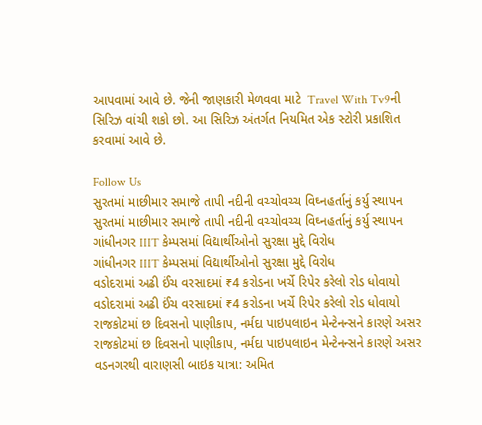આપવામાં આવે છે. જેની જાણકારી મેળવવા માટે  Travel With Tv9ની સિરિઝ વાંચી શકો છો. આ સિરિઝ અંતર્ગત નિયમિત એક સ્ટોરી પ્રકાશિત કરવામાં આવે છે.

Follow Us
સુરતમાં માછીમાર સમાજે તાપી નદીની વચ્ચોવચ્ચ વિઘ્નહર્તાનું કર્યુ સ્થાપન
સુરતમાં માછીમાર સમાજે તાપી નદીની વચ્ચોવચ્ચ વિઘ્નહર્તાનું કર્યુ સ્થાપન
ગાંધીનગર IIIT કેમ્પસમાં વિદ્યાર્થીઓનો સુરક્ષા મુદ્દે વિરોધ
ગાંધીનગર IIIT કેમ્પસમાં વિદ્યાર્થીઓનો સુરક્ષા મુદ્દે વિરોધ
વડોદરામાં અઢી ઈંચ વરસાદમાં ₹4 કરોડના ખર્ચે રિપેર કરેલો રોડ ધોવાયો
વડોદરામાં અઢી ઈંચ વરસાદમાં ₹4 કરોડના ખર્ચે રિપેર કરેલો રોડ ધોવાયો
રાજકોટમાં છ દિવસનો પાણીકાપ, નર્મદા પાઇપલાઇન મેન્ટેનન્સને કારણે અસર
રાજકોટમાં છ દિવસનો પાણીકાપ, નર્મદા પાઇપલાઇન મેન્ટેનન્સને કારણે અસર
વડનગરથી વારાણસી બાઇક યાત્રા: અમિત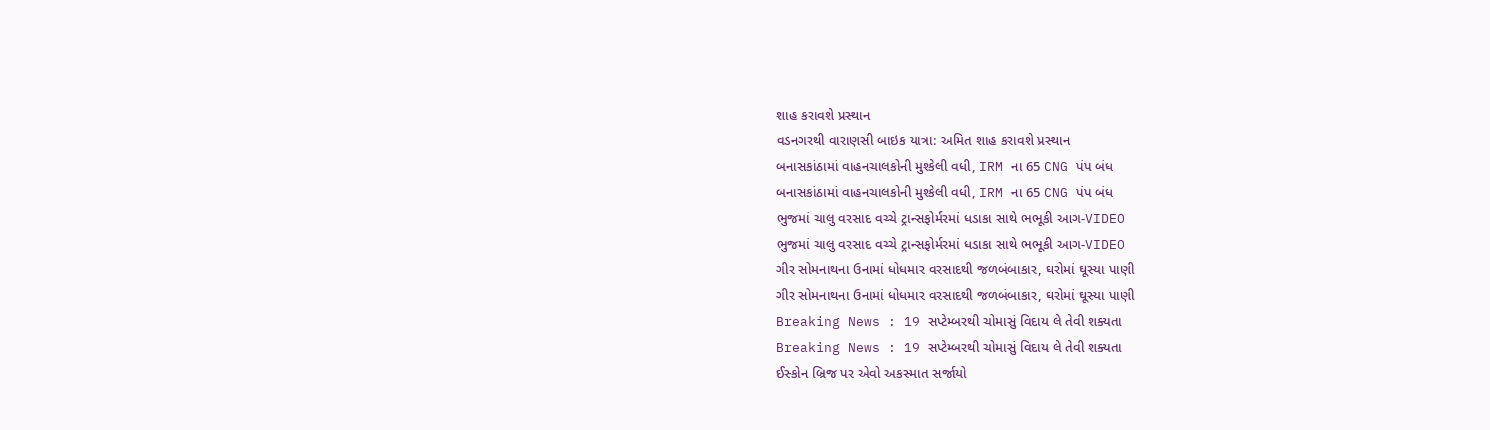શાહ કરાવશે પ્રસ્થાન
વડનગરથી વારાણસી બાઇક યાત્રા: અમિત શાહ કરાવશે પ્રસ્થાન
બનાસકાંઠામાં વાહનચાલકોની મુશ્કેલી વધી, IRM ના 65 CNG પંપ બંધ
બનાસકાંઠામાં વાહનચાલકોની મુશ્કેલી વધી, IRM ના 65 CNG પંપ બંધ
ભુજમાં ચાલુ વરસાદ વચ્ચે ટ્રાન્સફોર્મરમાં ધડાકા સાથે ભભૂકી આગ-VIDEO
ભુજમાં ચાલુ વરસાદ વચ્ચે ટ્રાન્સફોર્મરમાં ધડાકા સાથે ભભૂકી આગ-VIDEO
ગીર સોમનાથના ઉનામાં ધોધમાર વરસાદથી જળબંબાકાર, ઘરોમાં ઘૂસ્યા પાણી
ગીર સોમનાથના ઉનામાં ધોધમાર વરસાદથી જળબંબાકાર, ઘરોમાં ઘૂસ્યા પાણી
Breaking News : 19 સપ્ટેમ્બરથી ચોમાસું વિદાય લે તેવી શક્યતા
Breaking News : 19 સપ્ટેમ્બરથી ચોમાસું વિદાય લે તેવી શક્યતા
ઈસ્કોન બ્રિજ પર એવો અકસ્માત સર્જાયો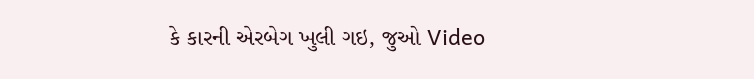કે કારની એરબેગ ખુલી ગઇ, જુઓ Video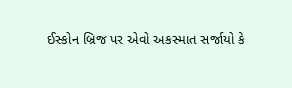ઈસ્કોન બ્રિજ પર એવો અકસ્માત સર્જાયો કે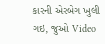કારની એરબેગ ખુલી ગઇ, જુઓ Video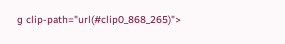g clip-path="url(#clip0_868_265)">